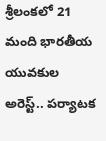శ్రీలంకలో 21 మంది భారతీయ యువకుల అరెస్ట్.. పర్యాటక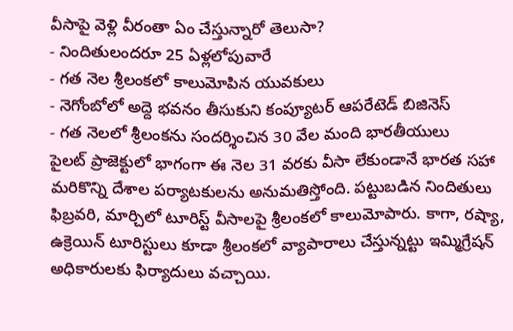వీసాపై వెళ్లి వీరంతా ఏం చేస్తున్నారో తెలుసా?
- నిందితులందరూ 25 ఏళ్లలోపువారే
- గత నెల శ్రీలంకలో కాలుమోపిన యువకులు
- నెగోంబోలో అద్దె భవనం తీసుకుని కంప్యూటర్ ఆపరేటెడ్ బిజినెస్
- గత నెలలో శ్రీలంకను సందర్శించిన 30 వేల మంది భారతీయులు
పైలట్ ప్రాజెక్టులో భాగంగా ఈ నెల 31 వరకు వీసా లేకుండానే భారత సహా మరికొన్ని దేశాల పర్యాటకులను అనుమతిస్తోంది. పట్టుబడిన నిందితులు ఫిబ్రవరి, మార్చిలో టూరిస్ట్ వీసాలపై శ్రీలంకలో కాలుమోపారు. కాగా, రష్యా, ఉక్రెయిన్ టూరిస్టులు కూడా శ్రీలంకలో వ్యాపారాలు చేస్తున్నట్టు ఇమ్మిగ్రేషన్ అధికారులకు ఫిర్యాదులు వచ్చాయి.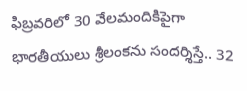ఫిబ్రవరిలో 30 వేలమందికిపైగా భారతీయులు శ్రీలంకను సందర్శిస్తే.. 32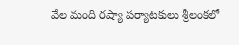వేల మంది రష్యా పర్యాటకులు శ్రీలంకలో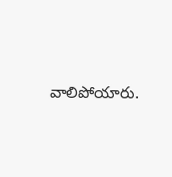వాలిపోయారు.